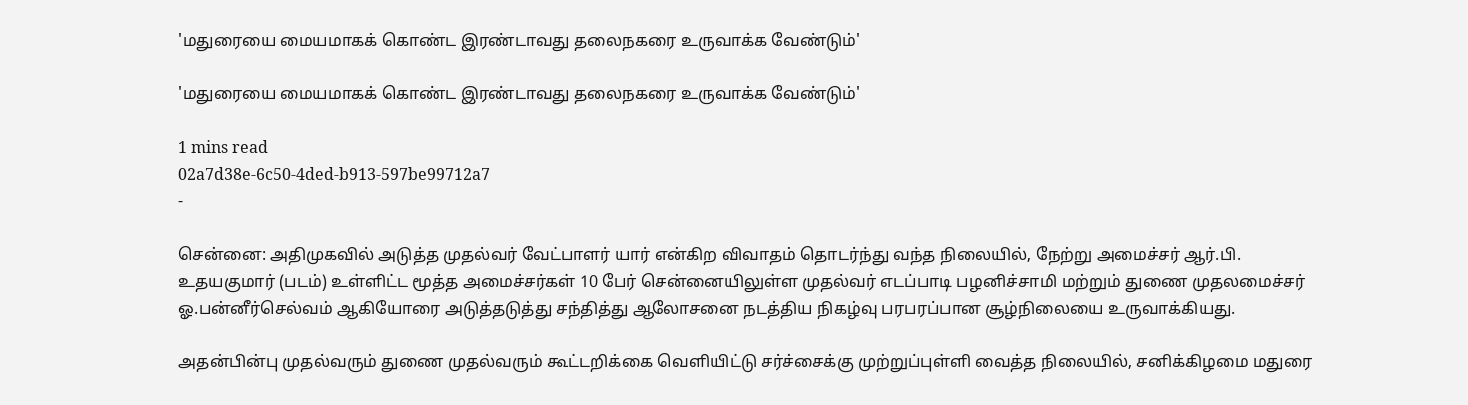'மதுரையை மையமாகக் கொண்ட இரண்டாவது தலைநகரை உருவாக்க வேண்டும்'

'மதுரையை மையமாகக் கொண்ட இரண்டாவது தலைநகரை உருவாக்க வேண்டும்'

1 mins read
02a7d38e-6c50-4ded-b913-597be99712a7
-

சென்னை: அதிமுகவில் அடுத்த முதல்வர் வேட்பாளர் யார் என்கிற விவாதம் தொடர்ந்து வந்த நிலையில், நேற்று அமைச்சர் ஆர்.பி. உதயகுமார் (படம்) உள்ளிட்ட மூத்த அமைச்சர்கள் 10 பேர் சென்னையிலுள்ள முதல்வர் எடப்பாடி பழனிச்சாமி மற்றும் துணை முதலமைச்சர் ஓ.பன்னீர்செல்வம் ஆகியோரை அடுத்தடுத்து சந்தித்து ஆலோசனை நடத்திய நிகழ்வு பரபரப்பான சூழ்நிலையை உருவாக்கியது.

அதன்பின்பு முதல்வரும் துணை முதல்வரும் கூட்டறிக்கை வெளியிட்டு சர்ச்சைக்கு முற்றுப்புள்ளி வைத்த நிலையில், சனிக்கிழமை மதுரை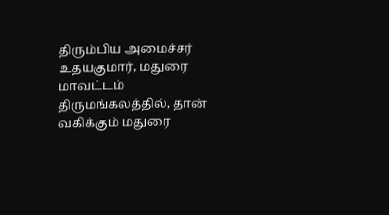திரும்பிய அமைச்சர் உதயகுமார், மதுரை மாவட்டம் திருமங்கலத்தில், தான் வகிக்கும் மதுரை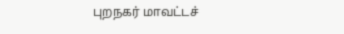புறநகர் மாவட்டச்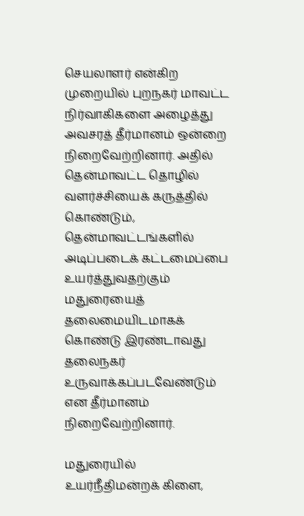செயலாளர் என்கிற முறையில் புறநகர் மாவட்ட நிர்வாகிகளை அழைத்து அவசரத் தீர்மானம் ஒன்றை நிறைவேற்றினார். அதில் தென்மாவட்ட தொழில் வளர்ச்சியைக் கருத்தில் கொண்டும், தென்மாவட்டங்களில் அடிப்படைக் கட்டமைப்பை உயர்த்துவதற்கும் மதுரையைத் தலைமையிடமாகக் கொண்டு இரண்டாவது தலைநகர் உருவாக்கப்படவேண்டும் என தீர்மானம் நிறைவேற்றினார்.

மதுரையில் உயர்நீதிமன்றக் கிளை,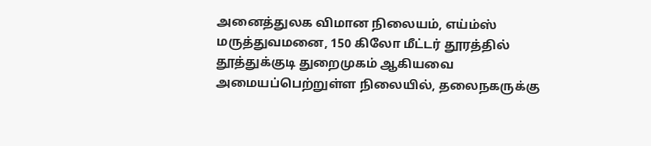அனைத்துலக விமான நிலையம், எய்ம்ஸ் மருத்துவமனை, 150 கிலோ மீட்டர் தூரத்தில் தூத்துக்குடி துறைமுகம் ஆகியவை அமையப்பெற்றுள்ள நிலையில், தலைநகருக்கு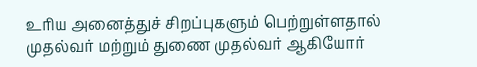உரிய அனைத்துச் சிறப்புகளும் பெற்றுள்ளதால் முதல்வர் மற்றும் துணை முதல்வர் ஆகியோர்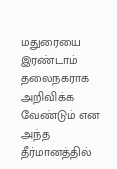மதுரையை இரண்டாம் தலைநகராக அறிவிக்க வேண்டும் என அந்த தீர்மானத்தில்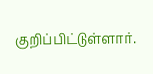குறிப்பிட்டுள்ளார்.